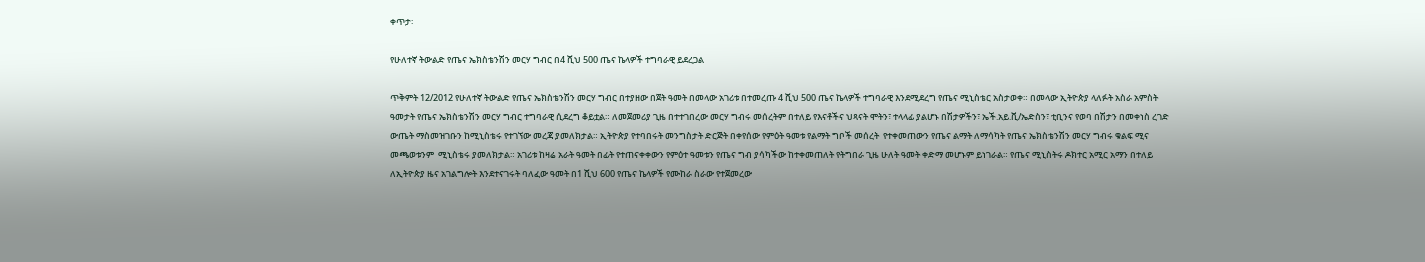ቀጥታ፡

የሁለተኛ ትውልድ የጤና ኤክስቴንሽን መርሃ ግብር በ4 ሺህ 500 ጤና ኬላዎች ተግባራዊ ይደረጋል

ጥቅምት 12/2012 የሁለተኛ ትውልድ የጤና ኤክስቴንሽን መርሃ ግብር በተያዘው በጀት ዓመት በመላው አገሪቱ በተመረጡ 4 ሺህ 500 ጤና ኬላዎች ተግባራዊ እንደሚደረግ የጤና ሚኒስቴር አስታወቀ። በመላው ኢትዮጵያ ላለፉት አስራ አምስት ዓመታት የጤና ኤክስቴንሽን መርሃ ግብር ተግባራዊ ሲደረግ ቆይቷል። ለመጀመሪያ ጊዜ በተተገበረው መርሃ ግብሩ መሰረትም በተለይ የእናቶችና ህጻናት ሞትን፣ ተላላፊ ያልሆኑ በሽታዎችን፣ ኤች.አይ.ቪ/ኤድስን፣ ቲቢንና የወባ በሽታን በመቀነስ ረገድ ውጤት ማስመዝገቡን ከሚኒስቴሩ የተገኘው መረጃ ያመለክታል። ኢትዮጵያ የተባበሩት መንግስታት ድርጅት በቀየሰው የምዕት ዓመቱ የልማት ግቦች መሰረት  የተቀመጠውን የጤና ልማት ለማሳካት የጤና ኤክስቴንሽን መርሃ ግብሩ ቁልፍ ሚና መጫወቱንም  ሚኒስቴሩ ያመለክታል። አገሪቱ ከዛሬ አራት ዓመት በፊት የተጠናቀቀውን የምዕተ ዓመቱን የጤና ግብ ያሳካችው ከተቀመጠለት የትግበራ ጊዜ ሁለት ዓመት ቀድማ መሆኑም ይነገራል። የጤና ሚኒስትሩ ዶክተር አሚር አማን በተለይ ለኢትዮጵያ ዜና አገልግሎት እንደተናገሩት ባለፈው ዓመት በ1 ሺህ 600 የጤና ኬላዎች የሙከራ ስራው የተጀመረው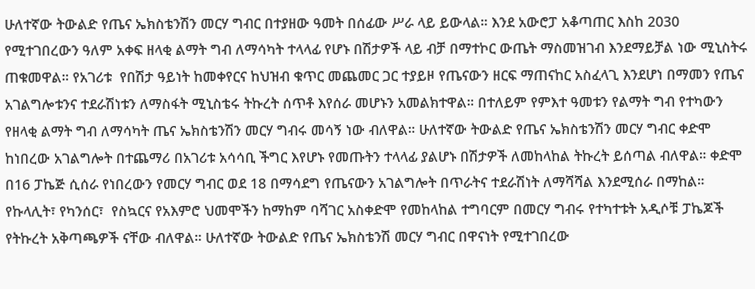ሁለተኛው ትውልድ የጤና ኤክስቴንሽን መርሃ ግብር በተያዘው ዓመት በሰፊው ሥራ ላይ ይውላል። እንደ አውሮፓ አቆጣጠር እስከ 2030 የሚተገበረውን ዓለም አቀፍ ዘላቂ ልማት ግብ ለማሳካት ተላላፊ የሆኑ በሽታዎች ላይ ብቻ በማተኮር ውጤት ማስመዝገብ እንደማይቻል ነው ሚኒስትሩ ጠቁመዋል። የአገሪቱ  የበሽታ ዓይነት ከመቀየርና ከህዝብ ቁጥር መጨመር ጋር ተያይዞ የጤናውን ዘርፍ ማጠናከር አስፈላጊ እንደሆነ በማመን የጤና አገልግሎቱንና ተደራሽነቱን ለማስፋት ሚኒስቴሩ ትኩረት ሰጥቶ እየሰራ መሆኑን አመልክተዋል። በተለይም የምእተ ዓመቱን የልማት ግብ የተካውን የዘላቂ ልማት ግብ ለማሳካት ጤና ኤክስቴንሽን መርሃ ግብሩ መሳኝ ነው ብለዋል። ሁለተኛው ትውልድ የጤና ኤክስቴንሽን መርሃ ግብር ቀድሞ ከነበረው አገልግሎት በተጨማሪ በአገሪቱ አሳሳቢ ችግር እየሆኑ የመጡትን ተላላፊ ያልሆኑ በሽታዎች ለመከላከል ትኩረት ይሰጣል ብለዋል። ቀድሞ በ16 ፓኬጅ ሲሰራ የነበረውን የመርሃ ግብር ወደ 18 በማሳደግ የጤናውን አገልግሎት በጥራትና ተደራሽነት ለማሻሻል እንደሚሰራ በማከል። የኩላሊት፣ የካንሰር፣  የስኳርና የአእምሮ ህመሞችን ከማከም ባሻገር አስቀድሞ የመከላከል ተግባርም በመርሃ ግብሩ የተካተቱት አዲሶቹ ፓኬጆች የትኩረት አቅጣጫዎች ናቸው ብለዋል። ሁለተኛው ትውልድ የጤና ኤክስቴንሽ መርሃ ግብር በዋናነት የሚተገበረው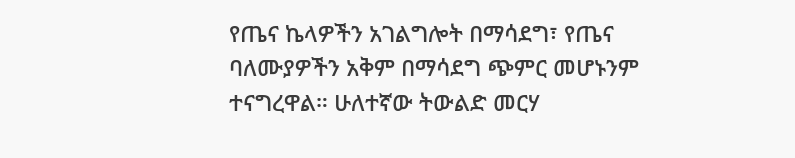የጤና ኬላዎችን አገልግሎት በማሳደግ፣ የጤና ባለሙያዎችን አቅም በማሳደግ ጭምር መሆኑንም ተናግረዋል። ሁለተኛው ትውልድ መርሃ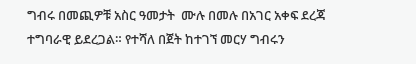ግብሩ በመጪዎቹ አስር ዓመታት  ሙሉ በመሉ በአገር አቀፍ ደረጃ ተግባራዊ ይደረጋል። የተሻለ በጀት ከተገኘ መርሃ ግብሩን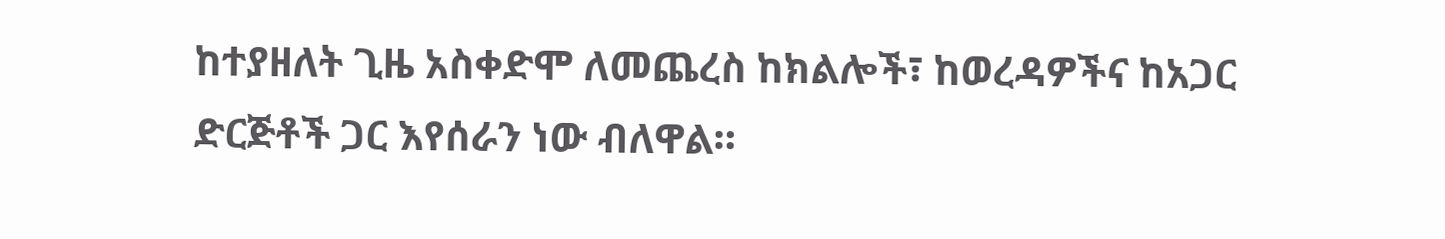ከተያዘለት ጊዜ አስቀድሞ ለመጨረስ ከክልሎች፣ ከወረዳዎችና ከአጋር ድርጅቶች ጋር እየሰራን ነው ብለዋል።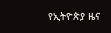የኢትዮጵያ ዜና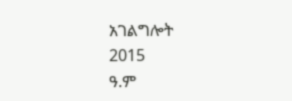አገልግሎት
2015
ዓ.ም